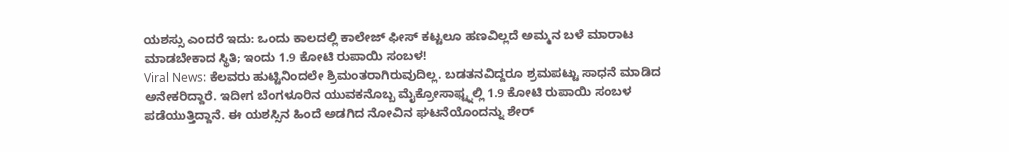ಯಶಸ್ಸು ಎಂದರೆ ಇದು: ಒಂದು ಕಾಲದಲ್ಲಿ ಕಾಲೇಜ್ ಫೀಸ್ ಕಟ್ಟಲೂ ಹಣವಿಲ್ಲದೆ ಅಮ್ಮನ ಬಳೆ ಮಾರಾಟ ಮಾಡಬೇಕಾದ ಸ್ಥಿತಿ; ಇಂದು 1.9 ಕೋಟಿ ರುಪಾಯಿ ಸಂಬಳ!
Viral News: ಕೆಲವರು ಹುಟ್ಟಿನಿಂದಲೇ ಶ್ರಿಮಂತರಾಗಿರುವುದಿಲ್ಲ. ಬಡತನವಿದ್ದರೂ ಶ್ರಮಪಟ್ಟು ಸಾಧನೆ ಮಾಡಿದ ಅನೇಕರಿದ್ದಾರೆ. ಇದೀಗ ಬೆಂಗಳೂರಿನ ಯುವಕನೊಬ್ಬ ಮೈಕ್ರೋಸಾಫ್ಟ್ನಲ್ಲಿ 1.9 ಕೋಟಿ ರುಪಾಯಿ ಸಂಬಳ ಪಡೆಯುತ್ತಿದ್ದಾನೆ. ಈ ಯಶಸ್ಸಿನ ಹಿಂದೆ ಅಡಗಿದ ನೋವಿನ ಘಟನೆಯೊಂದನ್ನು ಶೇರ್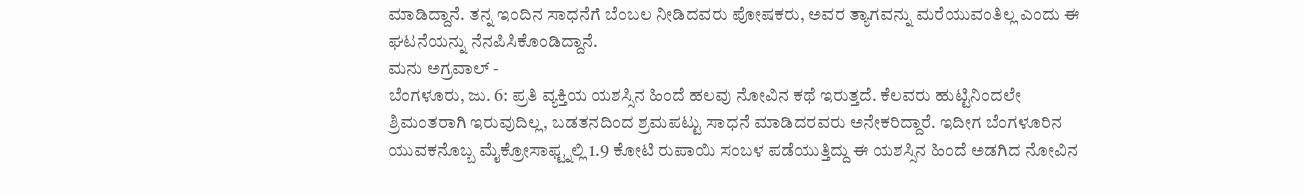ಮಾಡಿದ್ದಾನೆ. ತನ್ನ ಇಂದಿನ ಸಾಧನೆಗೆ ಬೆಂಬಲ ನೀಡಿದವರು ಪೋಷಕರು, ಅವರ ತ್ಯಾಗವನ್ನು ಮರೆಯುವಂತಿಲ್ಲ ಎಂದು ಈ ಘಟನೆಯನ್ನು ನೆನಪಿಸಿಕೊಂಡಿದ್ದಾನೆ.
ಮನು ಅಗ್ರವಾಲ್ -
ಬೆಂಗಳೂರು, ಜು. 6: ಪ್ರತಿ ವ್ಯಕ್ತಿಯ ಯಶಸ್ಸಿನ ಹಿಂದೆ ಹಲವು ನೋವಿನ ಕಥೆ ಇರುತ್ತದೆ. ಕೆಲವರು ಹುಟ್ಟಿನಿಂದಲೇ ಶ್ರಿಮಂತರಾಗಿ ಇರುವುದಿಲ್ಲ, ಬಡತನದಿಂದ ಶ್ರಮಪಟ್ಟು ಸಾಧನೆ ಮಾಡಿದರವರು ಅನೇಕರಿದ್ದಾರೆ. ಇದೀಗ ಬೆಂಗಳೂರಿನ ಯುವಕನೊಬ್ಬ ಮೈಕ್ರೋಸಾಫ್ಟ್ನಲ್ಲಿ 1.9 ಕೋಟಿ ರುಪಾಯಿ ಸಂಬಳ ಪಡೆಯುತ್ತಿದ್ದು ಈ ಯಶಸ್ಸಿನ ಹಿಂದೆ ಅಡಗಿದ ನೋವಿನ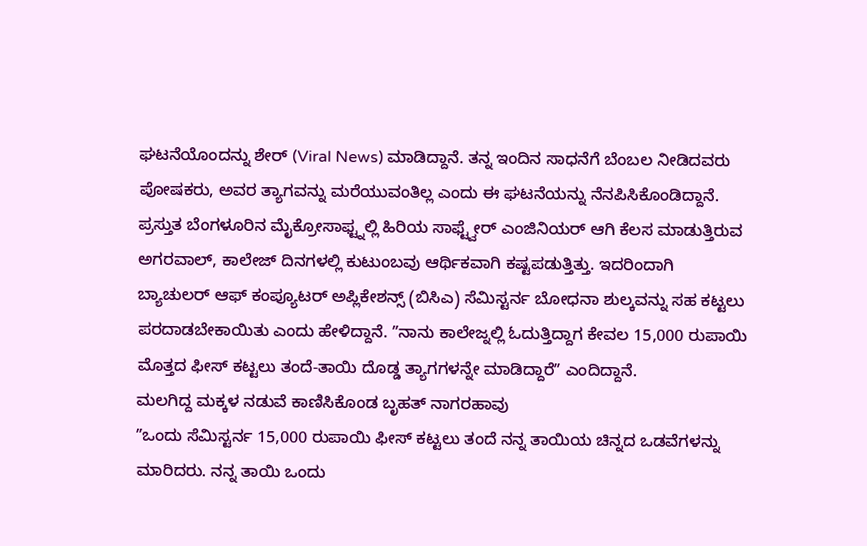ಘಟನೆಯೊಂದನ್ನು ಶೇರ್ (Viral News) ಮಾಡಿದ್ದಾನೆ. ತನ್ನ ಇಂದಿನ ಸಾಧನೆಗೆ ಬೆಂಬಲ ನೀಡಿದವರು ಪೋಷಕರು, ಅವರ ತ್ಯಾಗವನ್ನು ಮರೆಯುವಂತಿಲ್ಲ ಎಂದು ಈ ಘಟನೆಯನ್ನು ನೆನಪಿಸಿಕೊಂಡಿದ್ದಾನೆ.
ಪ್ರಸ್ತುತ ಬೆಂಗಳೂರಿನ ಮೈಕ್ರೋಸಾಫ್ಟ್ನಲ್ಲಿ ಹಿರಿಯ ಸಾಫ್ಟ್ವೇರ್ ಎಂಜಿನಿಯರ್ ಆಗಿ ಕೆಲಸ ಮಾಡುತ್ತಿರುವ ಅಗರವಾಲ್, ಕಾಲೇಜ್ ದಿನಗಳಲ್ಲಿ ಕುಟುಂಬವು ಆರ್ಥಿಕವಾಗಿ ಕಷ್ಟಪಡುತ್ತಿತ್ತು. ಇದರಿಂದಾಗಿ ಬ್ಯಾಚುಲರ್ ಆಫ್ ಕಂಪ್ಯೂಟರ್ ಅಪ್ಲಿಕೇಶನ್ಸ್ (ಬಿಸಿಎ) ಸೆಮಿಸ್ಟರ್ನ ಬೋಧನಾ ಶುಲ್ಕವನ್ನು ಸಹ ಕಟ್ಟಲು ಪರದಾಡಬೇಕಾಯಿತು ಎಂದು ಹೇಳಿದ್ದಾನೆ. ʼʼನಾನು ಕಾಲೇಜ್ನಲ್ಲಿ ಓದುತ್ತಿದ್ದಾಗ ಕೇವಲ 15,000 ರುಪಾಯಿ ಮೊತ್ತದ ಫೀಸ್ ಕಟ್ಟಲು ತಂದೆ-ತಾಯಿ ದೊಡ್ಡ ತ್ಯಾಗಗಳನ್ನೇ ಮಾಡಿದ್ದಾರೆʼʼ ಎಂದಿದ್ದಾನೆ.
ಮಲಗಿದ್ದ ಮಕ್ಕಳ ನಡುವೆ ಕಾಣಿಸಿಕೊಂಡ ಬೃಹತ್ ನಾಗರಹಾವು
ʼʼಒಂದು ಸೆಮಿಸ್ಟರ್ನ 15,000 ರುಪಾಯಿ ಫೀಸ್ ಕಟ್ಟಲು ತಂದೆ ನನ್ನ ತಾಯಿಯ ಚಿನ್ನದ ಒಡವೆಗಳನ್ನು ಮಾರಿದರು. ನನ್ನ ತಾಯಿ ಒಂದು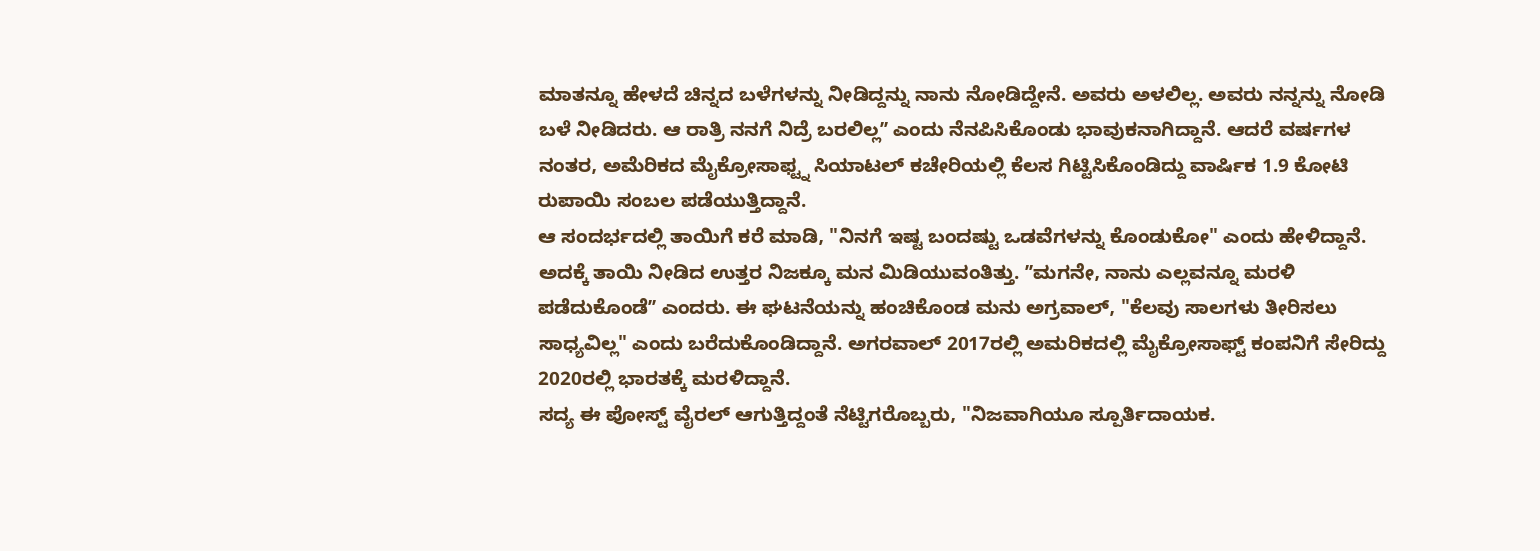ಮಾತನ್ನೂ ಹೇಳದೆ ಚಿನ್ನದ ಬಳೆಗಳನ್ನು ನೀಡಿದ್ದನ್ನು ನಾನು ನೋಡಿದ್ದೇನೆ. ಅವರು ಅಳಲಿಲ್ಲ. ಅವರು ನನ್ನನ್ನು ನೋಡಿ ಬಳೆ ನೀಡಿದರು. ಆ ರಾತ್ರಿ ನನಗೆ ನಿದ್ರೆ ಬರಲಿಲ್ಲʼʼ ಎಂದು ನೆನಪಿಸಿಕೊಂಡು ಭಾವುಕನಾಗಿದ್ದಾನೆ. ಆದರೆ ವರ್ಷಗಳ ನಂತರ, ಅಮೆರಿಕದ ಮೈಕ್ರೋಸಾಫ್ಟ್ನ ಸಿಯಾಟಲ್ ಕಚೇರಿಯಲ್ಲಿ ಕೆಲಸ ಗಿಟ್ಟಿಸಿಕೊಂಡಿದ್ದು ವಾರ್ಷಿಕ 1.9 ಕೋಟಿ ರುಪಾಯಿ ಸಂಬಲ ಪಡೆಯುತ್ತಿದ್ದಾನೆ.
ಆ ಸಂದರ್ಭದಲ್ಲಿ ತಾಯಿಗೆ ಕರೆ ಮಾಡಿ, "ನಿನಗೆ ಇಷ್ಟ ಬಂದಷ್ಟು ಒಡವೆಗಳನ್ನು ಕೊಂಡುಕೋ" ಎಂದು ಹೇಳಿದ್ದಾನೆ. ಅದಕ್ಕೆ ತಾಯಿ ನೀಡಿದ ಉತ್ತರ ನಿಜಕ್ಕೂ ಮನ ಮಿಡಿಯುವಂತಿತ್ತು. ʼʼಮಗನೇ, ನಾನು ಎಲ್ಲವನ್ನೂ ಮರಳಿ ಪಡೆದುಕೊಂಡೆʼʼ ಎಂದರು. ಈ ಘಟನೆಯನ್ನು ಹಂಚಿಕೊಂಡ ಮನು ಅಗ್ರವಾಲ್, "ಕೆಲವು ಸಾಲಗಳು ತೀರಿಸಲು ಸಾಧ್ಯವಿಲ್ಲ" ಎಂದು ಬರೆದುಕೊಂಡಿದ್ದಾನೆ. ಅಗರವಾಲ್ 2017ರಲ್ಲಿ ಅಮರಿಕದಲ್ಲಿ ಮೈಕ್ರೋಸಾಫ್ಟ್ ಕಂಪನಿಗೆ ಸೇರಿದ್ದು 2020ರಲ್ಲಿ ಭಾರತಕ್ಕೆ ಮರಳಿದ್ದಾನೆ.
ಸದ್ಯ ಈ ಪೋಸ್ಟ್ ವೈರಲ್ ಆಗುತ್ತಿದ್ದಂತೆ ನೆಟ್ಟಿಗರೊಬ್ಬರು, "ನಿಜವಾಗಿಯೂ ಸ್ಪೂರ್ತಿದಾಯಕ.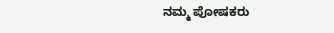ನಮ್ಮ ಪೋಷಕರು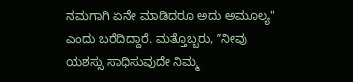ನಮಗಾಗಿ ಏನೇ ಮಾಡಿದರೂ ಅದು ಅಮೂಲ್ಯ" ಎಂದು ಬರೆದಿದ್ದಾರೆ. ಮತ್ತೊಬ್ಬರು, ʼʼನೀವು ಯಶಸ್ಸು ಸಾಧಿಸುವುದೇ ನಿಮ್ಮ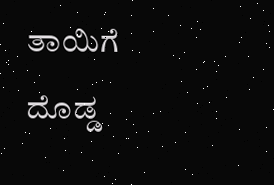ತಾಯಿಗೆ ದೊಡ್ಡ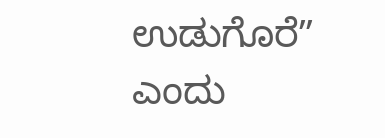ಉಡುಗೊರೆʼʼ ಎಂದು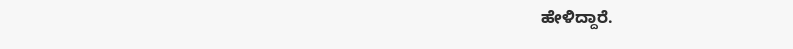ಹೇಳಿದ್ದಾರೆ.